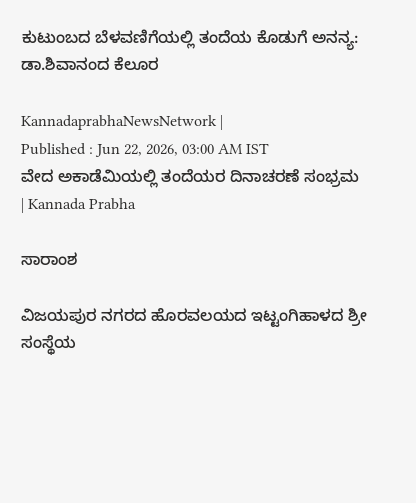ಕುಟುಂಬದ ಬೆಳವಣಿಗೆಯಲ್ಲಿ ತಂದೆಯ ಕೊಡುಗೆ ಅನನ್ಯ: ಡಾ.ಶಿವಾನಂದ ಕೆಲೂರ

KannadaprabhaNewsNetwork |
Published : Jun 22, 2026, 03:00 AM IST
ವೇದ ಅಕಾಡೆಮಿಯಲ್ಲಿ ತಂದೆಯರ ದಿನಾಚರಣೆ ಸಂಭ್ರಮ | Kannada Prabha

ಸಾರಾಂಶ

ವಿಜಯಪುರ ನಗರದ ಹೊರವಲಯದ ಇಟ್ಟಂಗಿಹಾಳದ ಶ್ರೀ ಸಂಸ್ಥೆಯ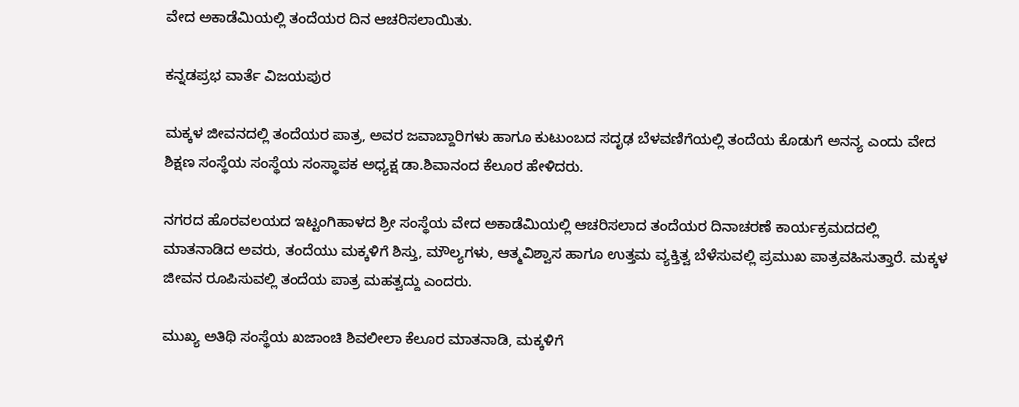ವೇದ ಅಕಾಡೆಮಿಯಲ್ಲಿ ತಂದೆಯರ ದಿನ ಆಚರಿಸಲಾಯಿತು.

ಕನ್ನಡಪ್ರಭ ವಾರ್ತೆ ವಿಜಯಪುರ

ಮಕ್ಕಳ ಜೀವನದಲ್ಲಿ ತಂದೆಯರ ಪಾತ್ರ, ಅವರ ಜವಾಬ್ದಾರಿಗಳು ಹಾಗೂ ಕುಟುಂಬದ ಸದೃಢ ಬೆಳವಣಿಗೆಯಲ್ಲಿ ತಂದೆಯ ಕೊಡುಗೆ ಅನನ್ಯ ಎಂದು ವೇದ ಶಿಕ್ಷಣ ಸಂಸ್ಥೆಯ ಸಂಸ್ಥೆಯ ಸಂಸ್ಥಾಪಕ ಅಧ್ಯಕ್ಷ ಡಾ.ಶಿವಾನಂದ ಕೆಲೂರ ಹೇಳಿದರು.

ನಗರದ ಹೊರವಲಯದ ಇಟ್ಟಂಗಿಹಾಳದ ಶ್ರೀ ಸಂಸ್ಥೆಯ ವೇದ ಅಕಾಡೆಮಿಯಲ್ಲಿ ಆಚರಿಸಲಾದ ತಂದೆಯರ ದಿನಾಚರಣೆ ಕಾರ್ಯಕ್ರಮದದಲ್ಲಿ ಮಾತನಾಡಿದ ಅವರು, ತಂದೆಯು ಮಕ್ಕಳಿಗೆ ಶಿಸ್ತು, ಮೌಲ್ಯಗಳು, ಆತ್ಮವಿಶ್ವಾಸ ಹಾಗೂ ಉತ್ತಮ ವ್ಯಕ್ತಿತ್ವ ಬೆಳೆಸುವಲ್ಲಿ ಪ್ರಮುಖ ಪಾತ್ರವಹಿಸುತ್ತಾರೆ. ಮಕ್ಕಳ ಜೀವನ ರೂಪಿಸುವಲ್ಲಿ ತಂದೆಯ ಪಾತ್ರ ಮಹತ್ವದ್ದು ಎಂದರು.

ಮುಖ್ಯ ಅತಿಥಿ ಸಂಸ್ಥೆಯ ಖಜಾಂಚಿ ಶಿವಲೀಲಾ ಕೆಲೂರ ಮಾತನಾಡಿ, ಮಕ್ಕಳಿಗೆ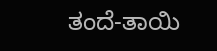ತಂದೆ-ತಾಯಿ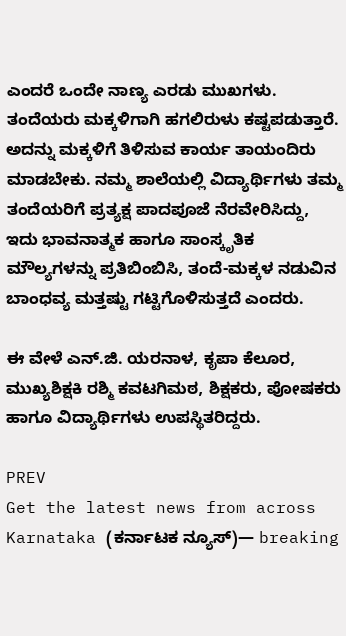ಎಂದರೆ ಒಂದೇ ನಾಣ್ಯ ಎರಡು ಮುಖಗಳು. ತಂದೆಯರು ಮಕ್ಕಳಿಗಾಗಿ ಹಗಲಿರುಳು ಕಷ್ಟಪಡುತ್ತಾರೆ. ಅದನ್ನು ಮಕ್ಕಳಿಗೆ ತಿಳಿಸುವ ಕಾರ್ಯ ತಾಯಂದಿರು ಮಾಡಬೇಕು. ನಮ್ಮ ಶಾಲೆಯಲ್ಲಿ ವಿದ್ಯಾರ್ಥಿಗಳು ತಮ್ಮ ತಂದೆಯರಿಗೆ ಪ್ರತ್ಯಕ್ಷ ಪಾದಪೂಜೆ ನೆರವೇರಿಸಿದ್ದು, ಇದು ಭಾವನಾತ್ಮಕ ಹಾಗೂ ಸಾಂಸ್ಕೃತಿಕ ಮೌಲ್ಯಗಳನ್ನು ಪ್ರತಿಬಿಂಬಿಸಿ, ತಂದೆ-ಮಕ್ಕಳ ನಡುವಿನ ಬಾಂಧವ್ಯ ಮತ್ತಷ್ಟು ಗಟ್ಟಿಗೊಳಿಸುತ್ತದೆ ಎಂದರು.

ಈ ವೇಳೆ ಎನ್.ಜಿ. ಯರನಾಳ, ಕೃಪಾ ಕೆಲೂರ, ಮುಖ್ಯಶಿಕ್ಷಕಿ ರಶ್ಮಿ ಕವಟಗಿಮಠ, ಶಿಕ್ಷಕರು, ಪೋಷಕರು ಹಾಗೂ ವಿದ್ಯಾರ್ಥಿಗಳು ಉಪಸ್ಥಿತರಿದ್ದರು.

PREV
Get the latest news from across Karnataka (ಕರ್ನಾಟಕ ನ್ಯೂಸ್)— breaking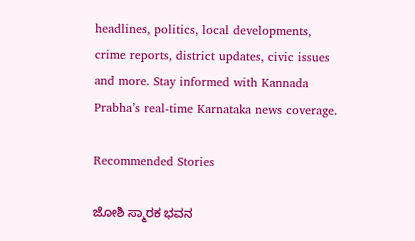headlines, politics, local developments, crime reports, district updates, civic issues and more. Stay informed with Kannada Prabha’s real‑time Karnataka news coverage.

Recommended Stories

ಜೋಶಿ ಸ್ಮಾರಕ ಭವನ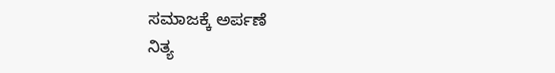ಸಮಾಜಕ್ಕೆ ಅರ್ಪಣೆ
ನಿತ್ಯ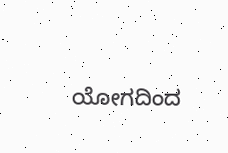ಯೋಗದಿಂದ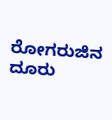ರೋಗರುಜಿನ ದೂರು